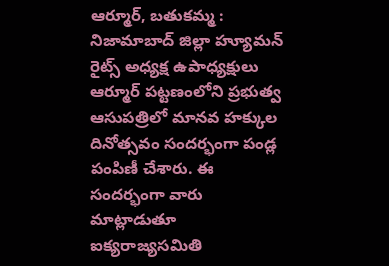ఆర్మూర్, బతుకమ్మ : నిజామాబాద్ జిల్లా హ్యూమన్ రైట్స్ అధ్యక్ష ఉపాధ్యక్షులు ఆర్మూర్ పట్టణంలోని ప్రభుత్వ ఆసుపత్రిలో మానవ హక్కుల దినోత్సవం సందర్భంగా పండ్ల పంపిణీ చేశారు. ఈ సందర్భంగా వారు మాట్లాడుతూ ఐక్యరాజ్యసమితి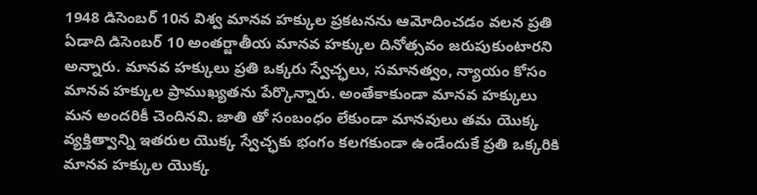1948 డిసెంబర్ 10న విశ్వ మానవ హక్కుల ప్రకటనను ఆమోదించడం వలన ప్రతి ఏడాది డిసెంబర్ 10 అంతర్జాతీయ మానవ హక్కుల దినోత్సవం జరుపుకుంటారని అన్నారు. మానవ హక్కులు ప్రతి ఒక్కరు స్వేచ్ఛలు, సమానత్వం, న్యాయం కోసం మానవ హక్కుల ప్రాముఖ్యతను పేర్కొన్నారు. అంతేకాకుండా మానవ హక్కులు మన అందరికీ చెందినవి. జాతి తో సంబంధం లేకుండా మానవులు తమ యొక్క వ్యక్తిత్వాన్ని ఇతరుల యొక్క స్వేచ్ఛకు భంగం కలగకుండా ఉండేందుకే ప్రతి ఒక్కరికి మానవ హక్కుల యొక్క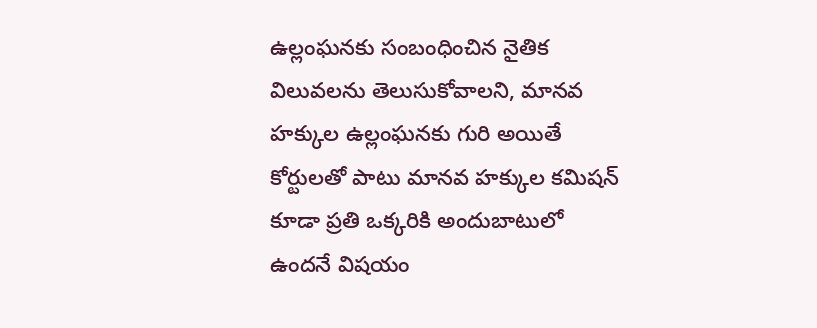ఉల్లంఘనకు సంబంధించిన నైతిక విలువలను తెలుసుకోవాలని, మానవ హక్కుల ఉల్లంఘనకు గురి అయితే కోర్టులతో పాటు మానవ హక్కుల కమిషన్ కూడా ప్రతి ఒక్కరికి అందుబాటులో ఉందనే విషయం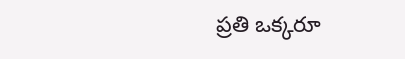ప్రతి ఒక్కరూ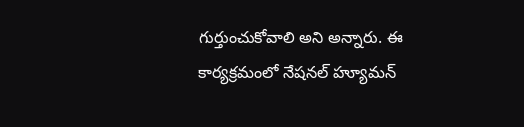గుర్తుంచుకోవాలి అని అన్నారు. ఈ కార్యక్రమంలో నేషనల్ హ్యూమన్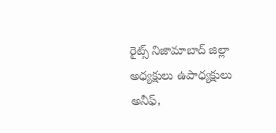రైట్స్ నిజామాబాద్ జిల్లా అధ్యక్షులు ఉపాధ్యక్షులు అనీఫ్,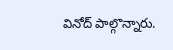వినోద్ పాల్గొన్నారు.